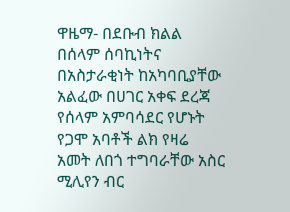ዋዜማ- በደቡብ ክልል በሰላም ሰባኪነትና በአስታራቂነት ከአካባቢያቸው አልፈው በሀገር አቀፍ ደረጃ የሰላም አምባሳደር የሆኑት የጋሞ አባቶች ልክ የዛሬ አመት ለበጎ ተግባራቸው አስር ሚሊየን ብር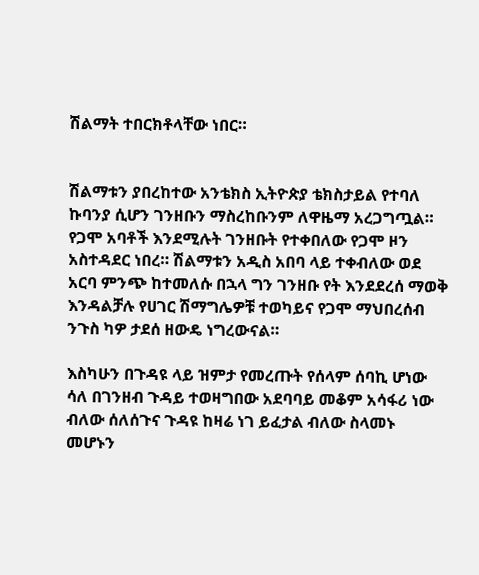ሽልማት ተበርክቶላቸው ነበር።


ሽልማቱን ያበረከተው አንቴክስ ኢትዮጵያ ቴክስታይል የተባለ ኩባንያ ሲሆን ገንዘቡን ማስረከቡንም ለዋዜማ አረጋግጧል።
የጋሞ አባቶች እንደሚሉት ገንዘቡት የተቀበለው የጋሞ ዞን አስተዳደር ነበረ። ሽልማቱን አዲስ አበባ ላይ ተቀብለው ወደ አርባ ምንጭ ከተመለሱ በኋላ ግን ገንዘቡ የት እንደደረሰ ማወቅ እንዳልቻሉ የሀገር ሽማግሌዎቹ ተወካይና የጋሞ ማህበረሰብ ንጉስ ካዎ ታደሰ ዘውዴ ነግረውናል።

እስካሁን በጉዳዩ ላይ ዝምታ የመረጡት የሰላም ሰባኪ ሆነው ሳለ በገንዘብ ጉዳይ ተወዛግበው አደባባይ መቆም አሳፋሪ ነው ብለው ሰለሰጉና ጉዳዩ ከዛሬ ነገ ይፈታል ብለው ስላመኑ መሆኑን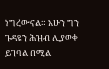ነግረውናል። አሁን ግን ጉዳዩን ሕዝብ ሊያወቀ ይገባል በሚል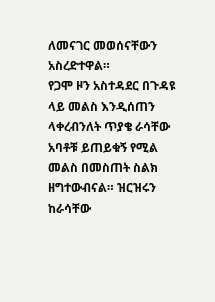ለመናገር መወሰናቸውን አስረድተዋል።
የጋሞ ዞን አስተዳደር በጉዳዩ ላይ መልስ እንዲሰጠን ላቀረብንለት ጥያቄ ራሳቸው አባቶቹ ይጠይቁኝ የሚል መልስ በመስጠት ስልክ ዘግተውብናል። ዝርዝሩን ከራሳቸው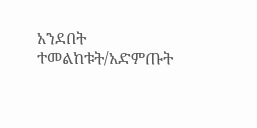አንደበት ተመልከቱት/አድምጡት